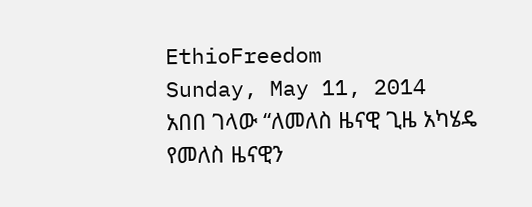EthioFreedom
Sunday, May 11, 2014
አበበ ገላው “ለመለስ ዜናዊ ጊዜ አካሄዴ የመለስ ዜናዊን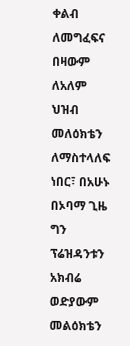ቀልብ ለመግፈፍና በዛውም ለአለም ህዝብ መለዕክቴን ለማስተላለፍ ነበር፣ በአሁኑ በኦባማ ጊዜ ግን ፕሬዝዳንቱን አክብሬ ወድያውም መልዕክቴን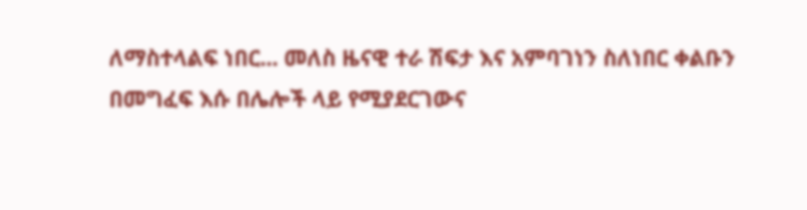ለማስተላልፍ ነበር... መለስ ዜናዊ ተራ ሽፍታ እና አምባገነን ስለነበር ቀልቡን በመግፈፍ እሱ በሌሎች ላይ የሚያደርገውና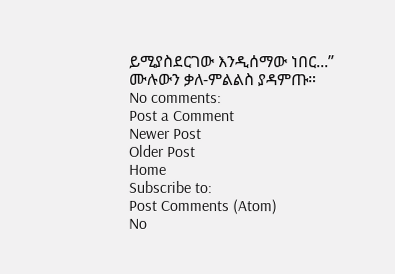ይሚያስደርገው እንዲሰማው ነበር...” ሙሉውን ቃለ-ምልልስ ያዳምጡ።
No comments:
Post a Comment
Newer Post
Older Post
Home
Subscribe to:
Post Comments (Atom)
No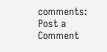comments:
Post a Comment